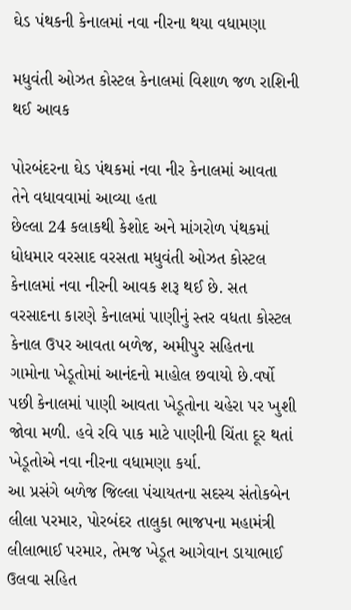ઘેડ પંથકની કેનાલમાં નવા નીરના થયા વધામણા

મધુવંતી ઓઝત કોસ્ટલ કેનાલમાં વિશાળ જળ રાશિની થઈ આવક

પોરબંદરના ઘેડ પંથકમાં નવા નીર કેનાલમાં આવતા તેને વધાવવામાં આવ્યા હતા
છેલ્લા 24 કલાકથી કેશોદ અને માંગરોળ પંથકમાં ધોધમાર વરસાદ વરસતા મધુવંતી ઓઝત કોસ્ટલ કેનાલમાં નવા નીરની આવક શરૂ થઈ છે. સત વરસાદના કારણે કેનાલમાં પાણીનું સ્તર વધતા કોસ્ટલ કેનાલ ઉપર આવતા બળેજ, અમીપુર સહિતના ગામોના ખેડૂતોમાં આનંદનો માહોલ છવાયો છે.વર્ષો પછી કેનાલમાં પાણી આવતા ખેડૂતોના ચહેરા પર ખુશી જોવા મળી. હવે રવિ પાક માટે પાણીની ચિંતા દૂર થતાં ખેડૂતોએ નવા નીરના વધામણા કર્યા.
આ પ્રસંગે બળેજ જિલ્લા પંચાયતના સદસ્ય સંતોકબેન લીલા પરમાર, પોરબંદર તાલુકા ભાજપના મહામંત્રી લીલાભાઈ પરમાર, તેમજ ખેડૂત આગેવાન ડાયાભાઈ ઉલવા સહિત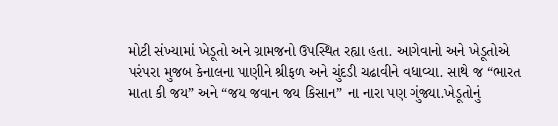મોટી સંખ્યામાં ખેડૂતો અને ગ્રામજનો ઉપસ્થિત રહ્યા હતા. આગેવાનો અને ખેડૂતોએ પરંપરા મુજબ કેનાલના પાણીને શ્રીફળ અને ચુંદડી ચઢાવીને વધાવ્યા. સાથે જ “ભારત માતા કી જય” અને “જય જવાન જય કિસાન” ના નારા પણ ગુંજ્યા.ખેડૂતોનું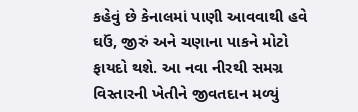કહેવું છે કેનાલમાં પાણી આવવાથી હવે ઘઉં, જીરું અને ચણાના પાકને મોટો ફાયદો થશે. આ નવા નીરથી સમગ્ર વિસ્તારની ખેતીને જીવતદાન મળ્યું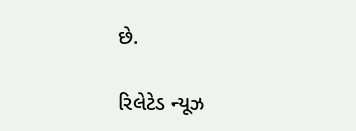છે.

રિલેટેડ ન્યૂઝ